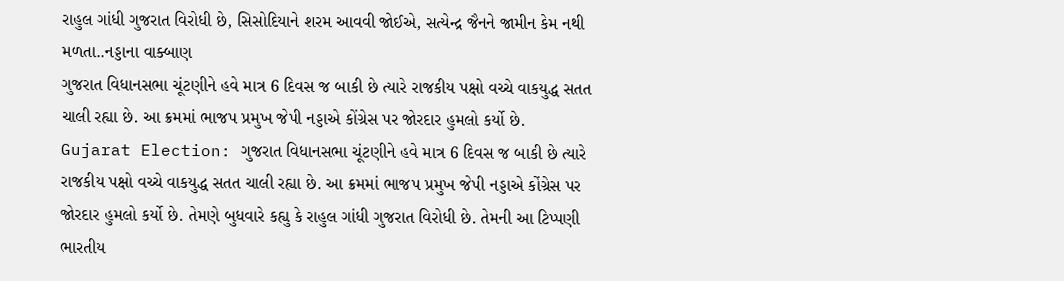રાહુલ ગાંધી ગુજરાત વિરોધી છે, સિસોદિયાને શરમ આવવી જોઈએ, સત્યેન્દ્ર જૈનને જામીન કેમ નથી મળતા..નડ્ડાના વાક્બાણ
ગુજરાત વિધાનસભા ચૂંટણીને હવે માત્ર 6 દિવસ જ બાકી છે ત્યારે રાજકીય પક્ષો વચ્ચે વાકયુદ્ધ સતત ચાલી રહ્યા છે. આ ક્રમમાં ભાજપ પ્રમુખ જેપી નડ્ડાએ કોંગ્રેસ પર જોરદાર હુમલો કર્યો છે.
Gujarat Election: ગુજરાત વિધાનસભા ચૂંટણીને હવે માત્ર 6 દિવસ જ બાકી છે ત્યારે રાજકીય પક્ષો વચ્ચે વાકયુદ્ધ સતત ચાલી રહ્યા છે. આ ક્રમમાં ભાજપ પ્રમુખ જેપી નડ્ડાએ કોંગ્રેસ પર જોરદાર હુમલો કર્યો છે. તેમણે બુધવારે કહ્યુ કે રાહુલ ગાંધી ગુજરાત વિરોધી છે. તેમની આ ટિપ્પણી ભારતીય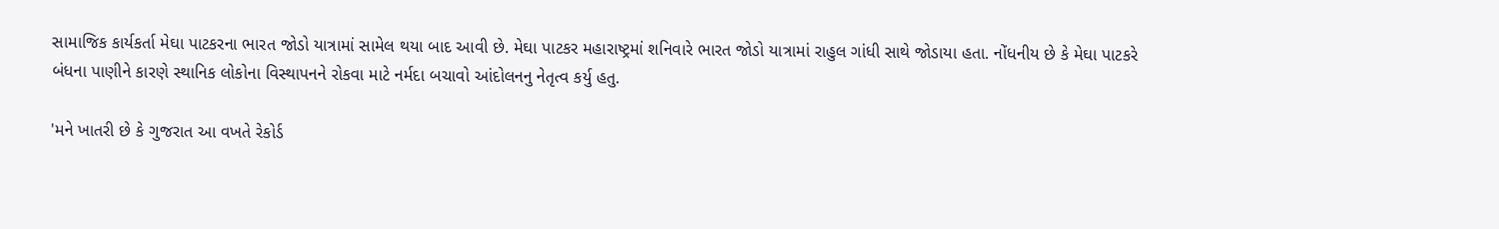સામાજિક કાર્યકર્તા મેઘા પાટકરના ભારત જોડો યાત્રામાં સામેલ થયા બાદ આવી છે. મેઘા પાટકર મહારાષ્ટ્રમાં શનિવારે ભારત જોડો યાત્રામાં રાહુલ ગાંધી સાથે જોડાયા હતા. નોંધનીય છે કે મેઘા પાટકરે બંધના પાણીને કારણે સ્થાનિક લોકોના વિસ્થાપનને રોકવા માટે નર્મદા બચાવો આંદોલનનુ નેતૃત્વ કર્યુ હતુ.

'મને ખાતરી છે કે ગુજરાત આ વખતે રેકોર્ડ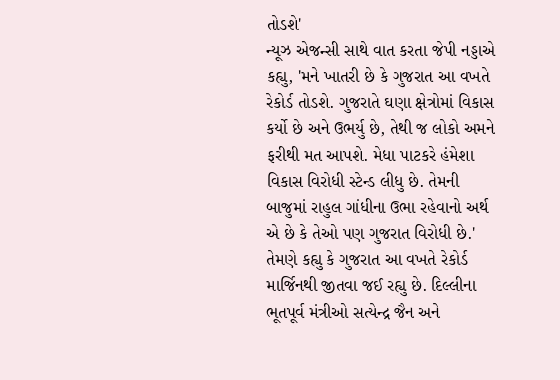તોડશે'
ન્યૂઝ એજન્સી સાથે વાત કરતા જેપી નડ્ડાએ કહ્યુ, 'મને ખાતરી છે કે ગુજરાત આ વખતે રેકોર્ડ તોડશે. ગુજરાતે ઘણા ક્ષેત્રોમાં વિકાસ કર્યો છે અને ઉભર્યુ છે, તેથી જ લોકો અમને ફરીથી મત આપશે. મેધા પાટકરે હંમેશા વિકાસ વિરોધી સ્ટેન્ડ લીધુ છે. તેમની બાજુમાં રાહુલ ગાંધીના ઉભા રહેવાનો અર્થ એ છે કે તેઓ પણ ગુજરાત વિરોધી છે.' તેમણે કહ્યુ કે ગુજરાત આ વખતે રેકોર્ડ માર્જિનથી જીતવા જઈ રહ્યુ છે. દિલ્લીના ભૂતપૂર્વ મંત્રીઓ સત્યેન્દ્ર જૈન અને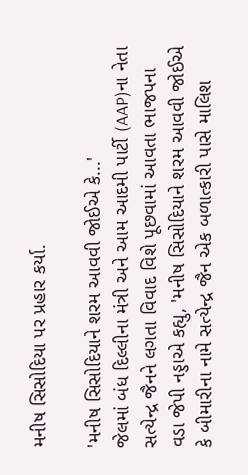મનીષ સિસોદિયા પર પ્રહાર કર્યા.

'મનીષ સિસોદિયાને શરમ આવવી જોઈએ કે...'
જેલમાં બંધ દિલ્લીના મંત્રી અને આમ આદમી પાર્ટી (AAP)ના નેતા સત્યેન્દ્ર જૈનને લગતા વિવાદ વિશે પૂછવામાં આવતા ભાજપના વડા જેપી નડ્ડાએ કહ્યુ, 'મનીષ સિસોદિયાને શરમ આવવી જોઈએ કે બીમારીના નામે સત્યેન્દ્ર જૈન એક બળાત્કારી પાસે માલિશ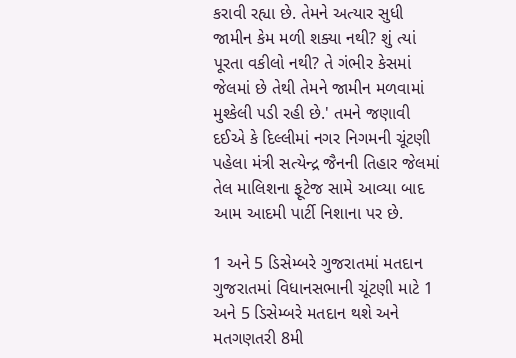કરાવી રહ્યા છે. તેમને અત્યાર સુધી જામીન કેમ મળી શક્યા નથી? શું ત્યાં પૂરતા વકીલો નથી? તે ગંભીર કેસમાં જેલમાં છે તેથી તેમને જામીન મળવામાં મુશ્કેલી પડી રહી છે.' તમને જણાવી દઈએ કે દિલ્લીમાં નગર નિગમની ચૂંટણી પહેલા મંત્રી સત્યેન્દ્ર જૈનની તિહાર જેલમાં તેલ માલિશના ફૂટેજ સામે આવ્યા બાદ આમ આદમી પાર્ટી નિશાના પર છે.

1 અને 5 ડિસેમ્બરે ગુજરાતમાં મતદાન
ગુજરાતમાં વિધાનસભાની ચૂંટણી માટે 1 અને 5 ડિસેમ્બરે મતદાન થશે અને મતગણતરી 8મી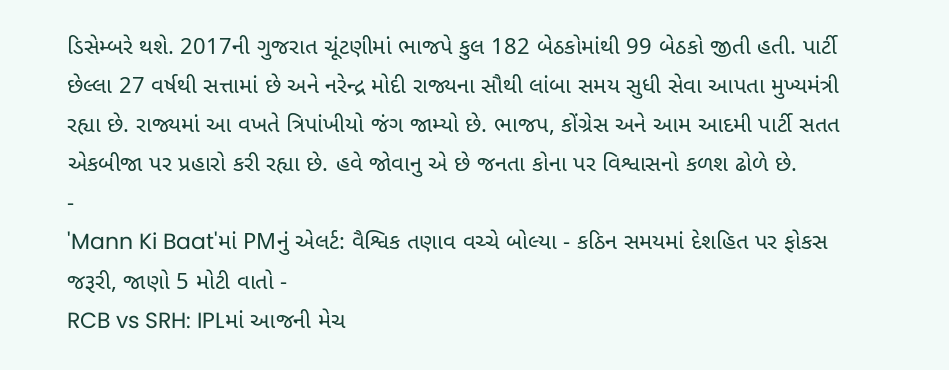ડિસેમ્બરે થશે. 2017ની ગુજરાત ચૂંટણીમાં ભાજપે કુલ 182 બેઠકોમાંથી 99 બેઠકો જીતી હતી. પાર્ટી છેલ્લા 27 વર્ષથી સત્તામાં છે અને નરેન્દ્ર મોદી રાજ્યના સૌથી લાંબા સમય સુધી સેવા આપતા મુખ્યમંત્રી રહ્યા છે. રાજ્યમાં આ વખતે ત્રિપાંખીયો જંગ જામ્યો છે. ભાજપ, કોંગ્રેસ અને આમ આદમી પાર્ટી સતત એકબીજા પર પ્રહારો કરી રહ્યા છે. હવે જોવાનુ એ છે જનતા કોના પર વિશ્વાસનો કળશ ઢોળે છે.
-
'Mann Ki Baat'માં PMનું એલર્ટ: વૈશ્વિક તણાવ વચ્ચે બોલ્યા - કઠિન સમયમાં દેશહિત પર ફોકસ જરૂરી, જાણો 5 મોટી વાતો -
RCB vs SRH: IPLમાં આજની મેચ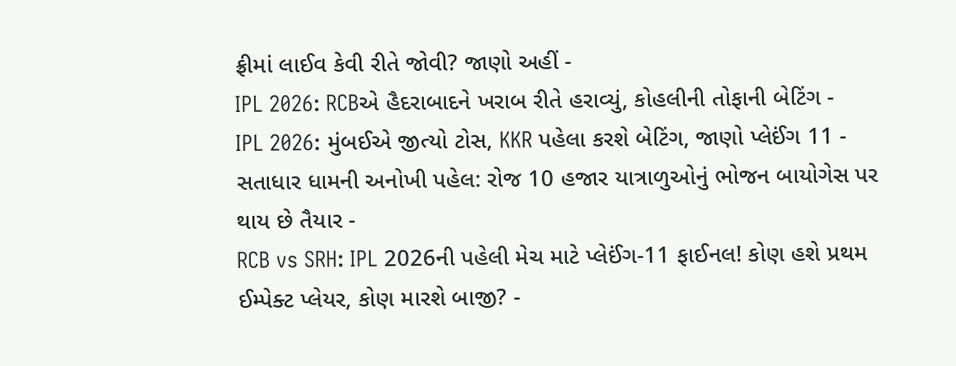ફ્રીમાં લાઈવ કેવી રીતે જોવી? જાણો અહીં -
IPL 2026: RCBએ હૈદરાબાદને ખરાબ રીતે હરાવ્યું, કોહલીની તોફાની બેટિંગ -
IPL 2026: મુંબઈએ જીત્યો ટોસ, KKR પહેલા કરશે બેટિંગ, જાણો પ્લેઈંગ 11 -
સતાધાર ધામની અનોખી પહેલ: રોજ 10 હજાર યાત્રાળુઓનું ભોજન બાયોગેસ પર થાય છે તૈયાર -
RCB vs SRH: IPL 2026ની પહેલી મેચ માટે પ્લેઈંગ-11 ફાઈનલ! કોણ હશે પ્રથમ ઈમ્પેક્ટ પ્લેયર, કોણ મારશે બાજી? -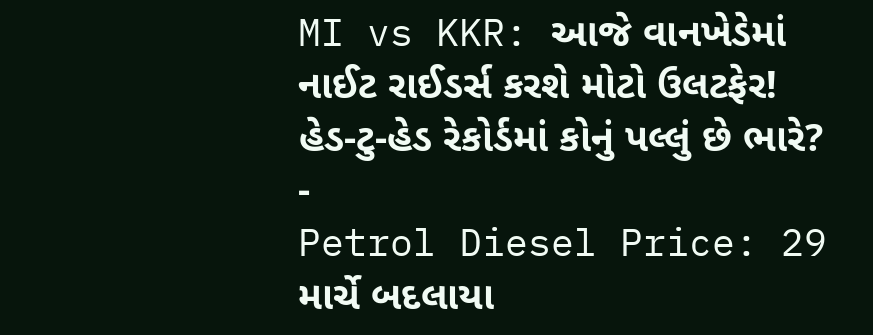MI vs KKR: આજે વાનખેડેમાં નાઈટ રાઈડર્સ કરશે મોટો ઉલટફેર! હેડ-ટુ-હેડ રેકોર્ડમાં કોનું પલ્લું છે ભારે? -
Petrol Diesel Price: 29 માર્ચે બદલાયા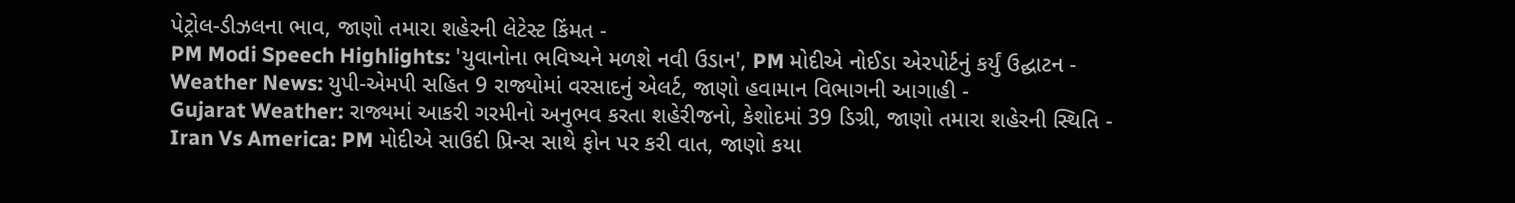પેટ્રોલ-ડીઝલના ભાવ, જાણો તમારા શહેરની લેટેસ્ટ કિંમત -
PM Modi Speech Highlights: 'યુવાનોના ભવિષ્યને મળશે નવી ઉડાન', PM મોદીએ નોઈડા એરપોર્ટનું કર્યું ઉદ્ઘાટન -
Weather News: યુપી-એમપી સહિત 9 રાજ્યોમાં વરસાદનું એલર્ટ, જાણો હવામાન વિભાગની આગાહી -
Gujarat Weather: રાજ્યમાં આકરી ગરમીનો અનુભવ કરતા શહેરીજનો, કેશોદમાં 39 ડિગ્રી, જાણો તમારા શહેરની સ્થિતિ -
Iran Vs America: PM મોદીએ સાઉદી પ્રિન્સ સાથે ફોન પર કરી વાત, જાણો કયા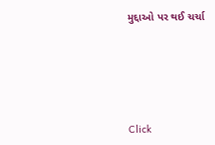મુદ્દાઓ પર થઈ ચર્ચા






Click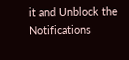it and Unblock the Notifications